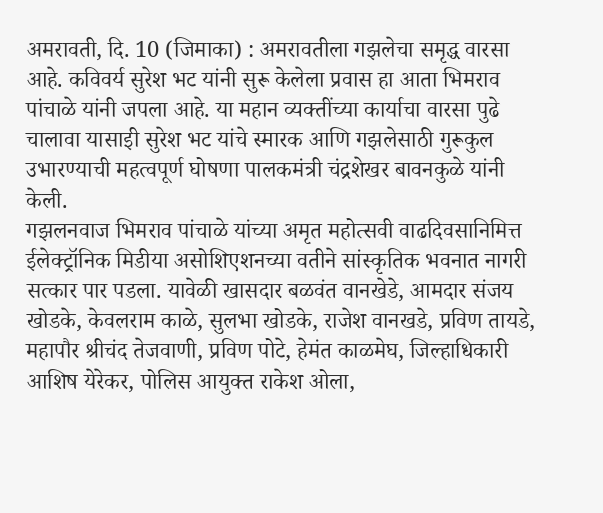अमरावती, दि. 10 (जिमाका) : अमरावतीला गझलेचा समृद्ध वारसा आहे. कविवर्य सुरेश भट यांनी सुरू केलेला प्रवास हा आता भिमराव पांचाळे यांनी जपला आहे. या महान व्यक्तींच्या कार्याचा वारसा पुढे चालावा यासाइी सुरेश भट यांचे स्मारक आणि गझलेसाठी गुरूकुल उभारण्याची महत्वपूर्ण घोषणा पालकमंत्री चंद्रशेखर बावनकुळे यांनी केली.
गझलनवाज भिमराव पांचाळे यांच्या अमृत महोत्सवी वाढदिवसानिमित्त ईलेक्ट्रॉनिक मिडीया असोशिएशनच्या वतीने सांस्कृतिक भवनात नागरी सत्कार पार पडला. यावेळी खासदार बळवंत वानखेडे, आमदार संजय खोडके, केवलराम काळे, सुलभा खोडके, राजेश वानखडे, प्रविण तायडे, महापौर श्रीचंद तेजवाणी, प्रविण पोटे, हेमंत काळमेघ, जिल्हाधिकारी आशिष येरेकर, पोलिस आयुक्त राकेश ओला,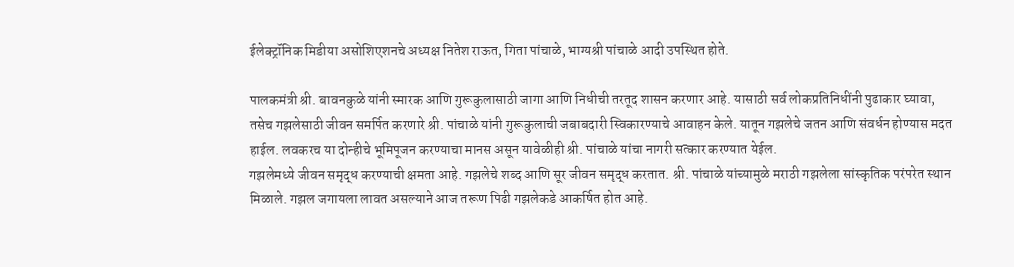ईलेक्ट्रॉनिक मिडीया असोशिएशनचे अध्यक्ष नितेश राऊत, गिता पांचाळे, भाग्यश्री पांचाळे आदी उपस्थित होते.

पालकमंत्री श्री. बावनकुळे यांनी स्मारक आणि गुरूकुलासाठी जागा आणि निधीची तरतूद शासन करणार आहे. यासाठी सर्व लोकप्रतिनिधींनी पुढाकार घ्यावा, तसेच गझलेसाठी जीवन समर्पित करणारे श्री. पांचाळे यांनी गुरूकुलाची जबाबदारी स्विकारण्याचे आवाहन केले. यातून गझलेचे जतन आणि संवर्धन होण्यास मदत हाईल. लवकरच या दोन्हीचे भूमिपूजन करण्याचा मानस असून यावेळीही श्री. पांचाळे यांचा नागरी सत्कार करण्यात येईल.
गझलेमध्ये जीवन समृद्ध करण्याची क्षमता आहे. गझलेचे शब्द आणि सूर जीवन समृद्ध करतात. श्री. पांचाळे यांच्यामुळे मराठी गझलेला सांस्कृतिक परंपरेत स्थान मिळाले. गझल जगायला लावत असल्याने आज तरूण पिढी गझलेकडे आकर्षित होत आहे.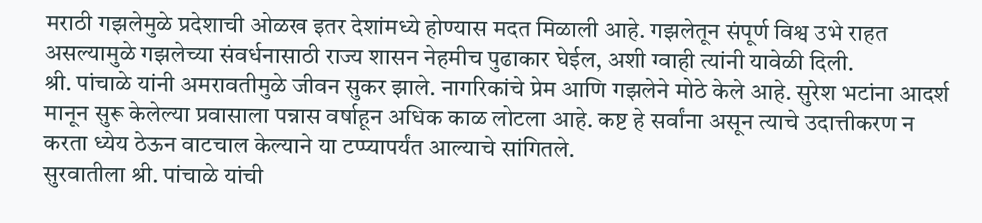मराठी गझलेमुळे प्रदेशाची ओळख इतर देशांमध्ये होण्यास मदत मिळाली आहे. गझलेतून संपूर्ण विश्व उभे राहत असल्यामुळे गझलेच्या संवर्धनासाठी राज्य शासन नेहमीच पुढाकार घेईल, अशी ग्वाही त्यांनी यावेळी दिली.
श्री. पांचाळे यांनी अमरावतीमुळे जीवन सुकर झाले. नागरिकांचे प्रेम आणि गझलेने मोठे केले आहे. सुरेश भटांना आदर्श मानून सुरू केलेल्या प्रवासाला पन्नास वर्षाहून अधिक काळ लोटला आहे. कष्ट हे सर्वांना असून त्याचे उदात्तीकरण न करता ध्येय ठेऊन वाटचाल केल्याने या टप्प्यापर्यंत आल्याचे सांगितले.
सुरवातीला श्री. पांचाळे यांची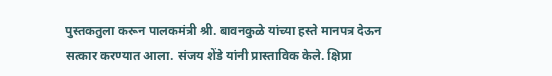पुस्तकतुला करून पालकमंत्री श्री. बावनकुळे यांच्या हस्ते मानपत्र देऊन सत्कार करण्यात आला. संजय शेंडे यांनी प्रास्ताविक केले. क्षिप्रा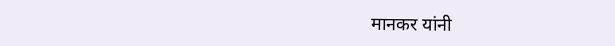मानकर यांनी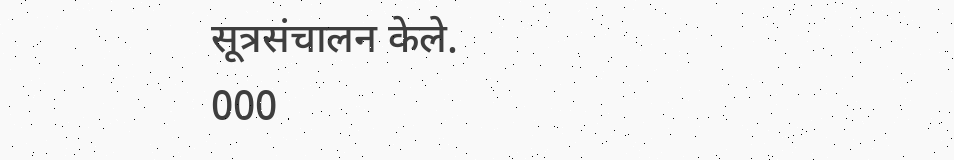सूत्रसंचालन केले.
000